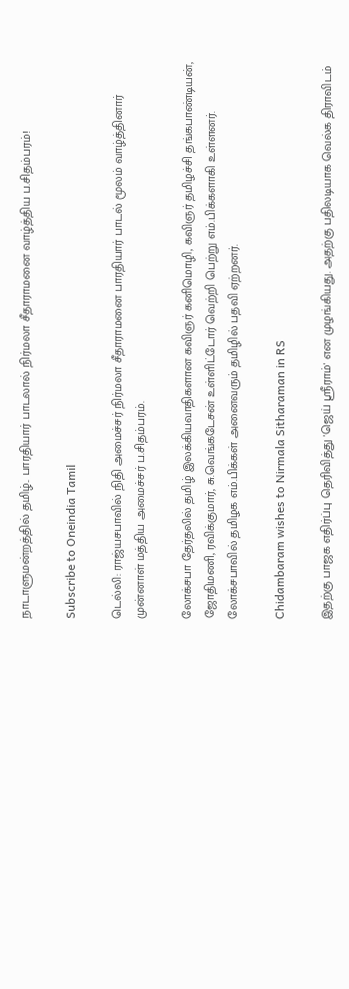நாடாளுமன்றத்தில் தமிழ்.. பாரதியார் பாடலால் நிர்மலா சீதாராமனை வாழ்த்திய ப.சிதம்பரம்!

Subscribe to Oneindia Tamil

டெல்லி: ராஜ்யசபாவில் நிதி அமைச்சர் நிர்மலா சீதாராமனை பாரதியார் பாடல் மூலம் வாழ்த்தினார் முன்னாள் மத்திய அமைச்சர் ப.சிதம்பரம்.

லோக்சபா தேர்தலில் தமிழ் இலக்கியவாதிகளான கவிஞர் கனிமொழி, கவிஞர் தமிழச்சி தங்கபாண்டியன், ஜோதிமணி, ரவிக்குமார், சு.வெங்கடேசன் உள்ளிட்டோர் வெற்றி பெற்று எம்.பிக்களாகி உள்ளனர். லோக்சபாவில் தமிழக எம்.பிக்கள் அனைவரும் தமிழில் பதவி ஏற்றனர்.

Chidambaram wishes to Nirmala Sitharaman in RS

இதற்கு பாஜக எதிர்ப்பு தெரிவித்து 'ஜெய் ஶ்ரீராம்' என முழங்கியது. அதற்கு பதிலடியாக வெல்க திராவிடம்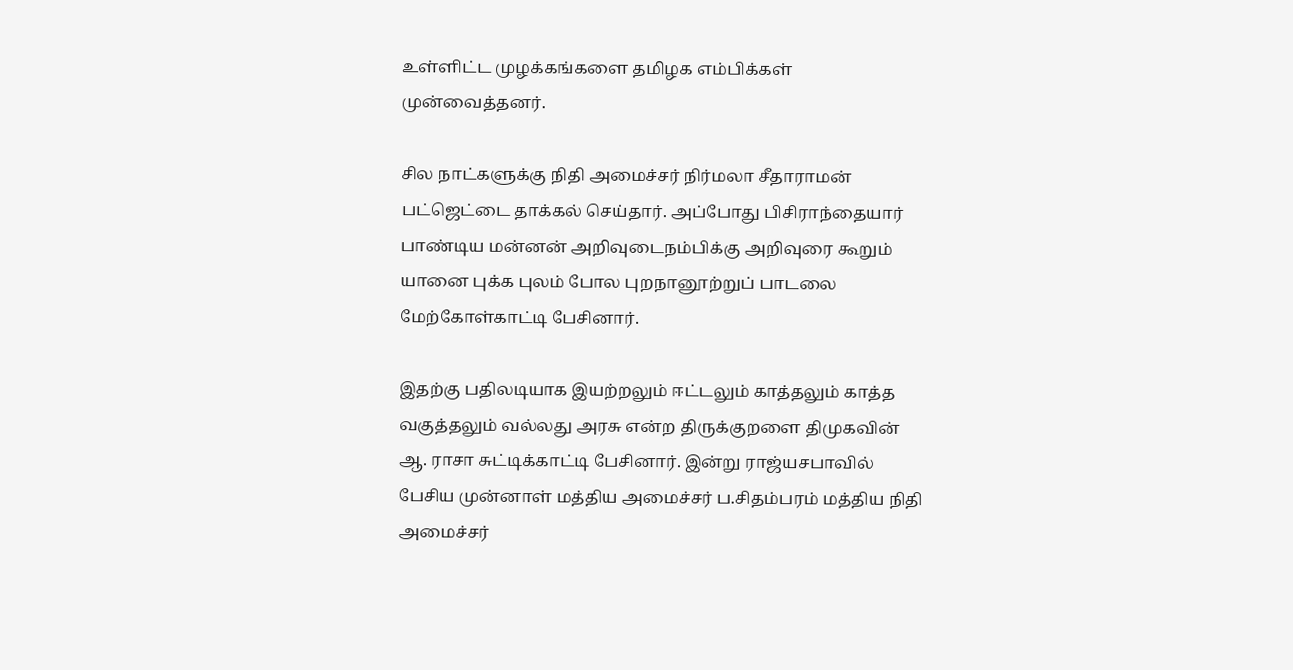உள்ளிட்ட முழக்கங்களை தமிழக எம்பிக்கள் முன்வைத்தனர்.

சில நாட்களுக்கு நிதி அமைச்சர் நிர்மலா சீதாராமன் பட்ஜெட்டை தாக்கல் செய்தார். அப்போது பிசிராந்தையார் பாண்டிய மன்னன் அறிவுடைநம்பிக்கு அறிவுரை கூறும் யானை புக்க புலம் போல புறநானூற்றுப் பாடலை மேற்கோள்காட்டி பேசினார்.

இதற்கு பதிலடியாக இயற்றலும் ஈட்டலும் காத்தலும் காத்த வகுத்தலும் வல்லது அரசு என்ற திருக்குறளை திமுகவின் ஆ. ராசா சுட்டிக்காட்டி பேசினார். இன்று ராஜ்யசபாவில் பேசிய முன்னாள் மத்திய அமைச்சர் ப.சிதம்பரம் மத்திய நிதி அமைச்சர்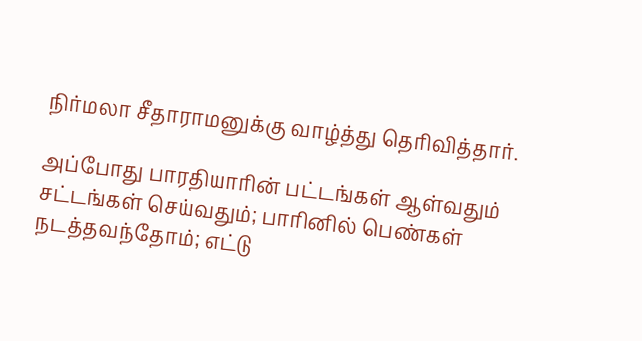நிர்மலா சீதாராமனுக்கு வாழ்த்து தெரிவித்தார்.

அப்போது பாரதியாரின் பட்டங்கள் ஆள்வதும் சட்டங்கள் செய்வதும்; பாரினில் பெண்கள் நடத்தவந்தோம்; எட்டு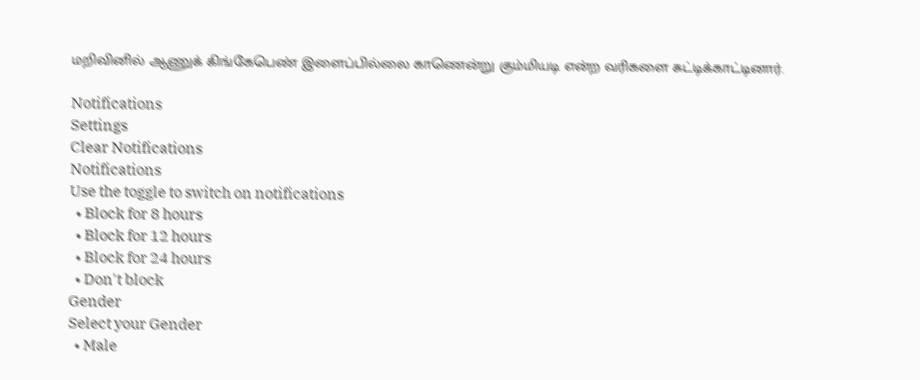மறிவினில் ஆணுக் கிங்கேபெண் இளைப்பில்லை காணென்று கும்மியடி என்ற வரிகளை சுட்டிக்காட்டினார்.

Notifications
Settings
Clear Notifications
Notifications
Use the toggle to switch on notifications
  • Block for 8 hours
  • Block for 12 hours
  • Block for 24 hours
  • Don't block
Gender
Select your Gender
  • Male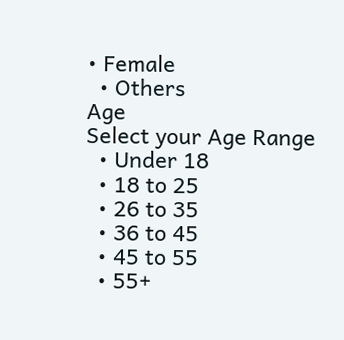• Female
  • Others
Age
Select your Age Range
  • Under 18
  • 18 to 25
  • 26 to 35
  • 36 to 45
  • 45 to 55
  • 55+